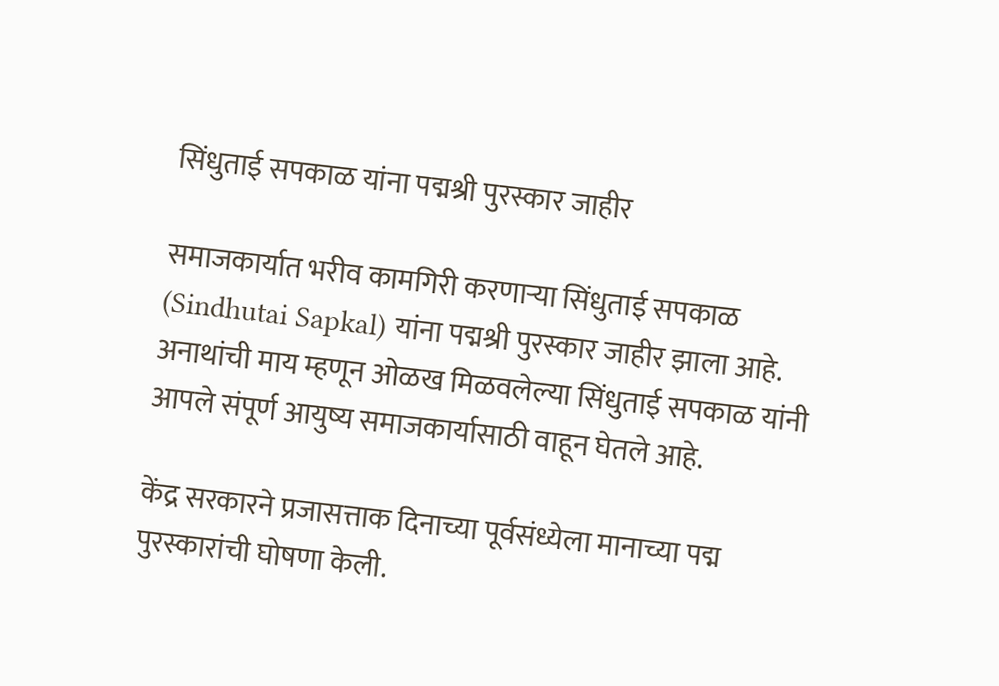सिंधुताई सपकाळ यांना पद्मश्री पुरस्कार जाहीर

समाजकार्यात भरीव कामगिरी करणाऱ्या सिंधुताई सपकाळ (Sindhutai Sapkal) यांना पद्मश्री पुरस्कार जाहीर झाला आहे. अनाथांची माय म्हणून ओळख मिळवलेल्या सिंधुताई सपकाळ यांनी आपले संपूर्ण आयुष्य समाजकार्यासाठी वाहून घेतले आहे.

केंद्र सरकारने प्रजासत्ताक दिनाच्या पूर्वसंध्येला मानाच्या पद्म पुरस्कारांची घोषणा केली.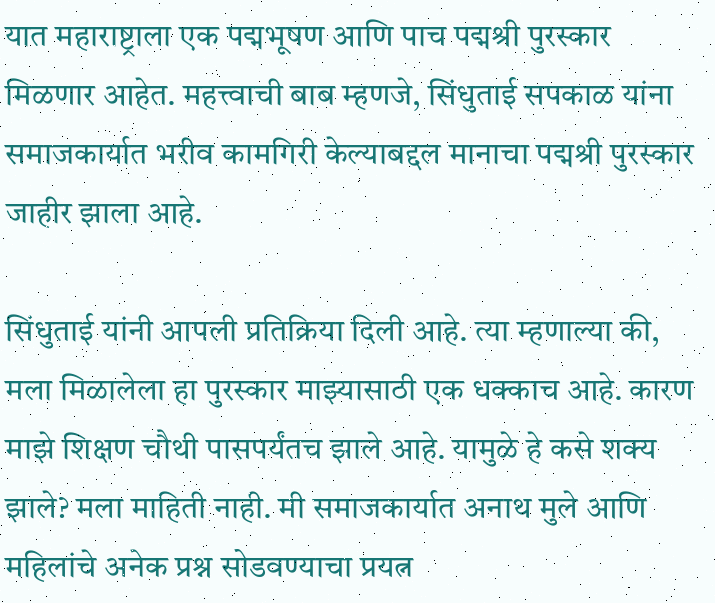यात महाराष्ट्राला एक पद्मभूषण आणि पाच पद्मश्री पुरस्कार मिळणार आहेत. महत्त्वाची बाब म्हणजे, सिंधुताई सपकाळ यांना समाजकार्यात भरीव कामगिरी केल्याबद्दल मानाचा पद्मश्री पुरस्कार जाहीर झाला आहे.

सिंधुताई यांनी आपली प्रतिक्रिया दिली आहे. त्या म्हणाल्या की, मला मिळालेला हा पुरस्कार माझ्यासाठी एक धक्काच आहे. कारण माझे शिक्षण चौथी पासपर्यंतच झाले आहे. यामुळे हे कसे शक्य झाले? मला माहिती नाही. मी समाजकार्यात अनाथ मुले आणि महिलांचे अनेक प्रश्न सोडवण्याचा प्रयत्न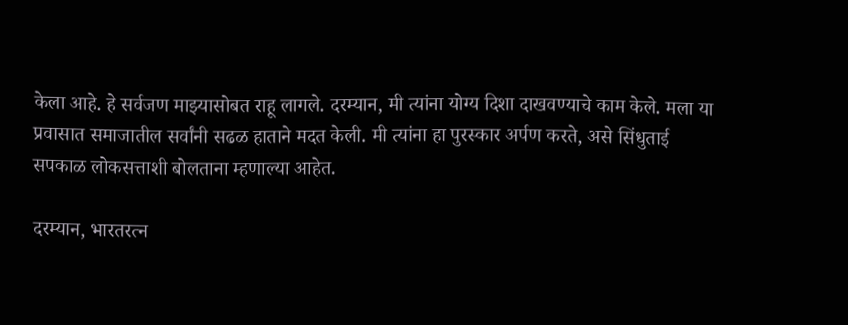केला आहे. हे सर्वजण माझ्यासोबत राहू लागले. दरम्यान, मी त्यांना योग्य दिशा दाखवण्याचे काम केले. मला या प्रवासात समाजातील सर्वांनी सढळ हाताने मदत केली. मी त्यांना हा पुरस्कार अर्पण करते, असे सिंधुताई सपकाळ लोकसत्ताशी बोलताना म्हणाल्या आहेत.

दरम्यान, भारतरत्न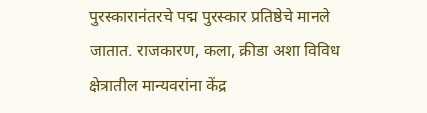पुरस्कारानंतरचे पद्म पुरस्कार प्रतिष्ठेचे मानले जातात. राजकारण, कला, क्रीडा अशा विविध क्षेत्रातील मान्यवरांना केंद्र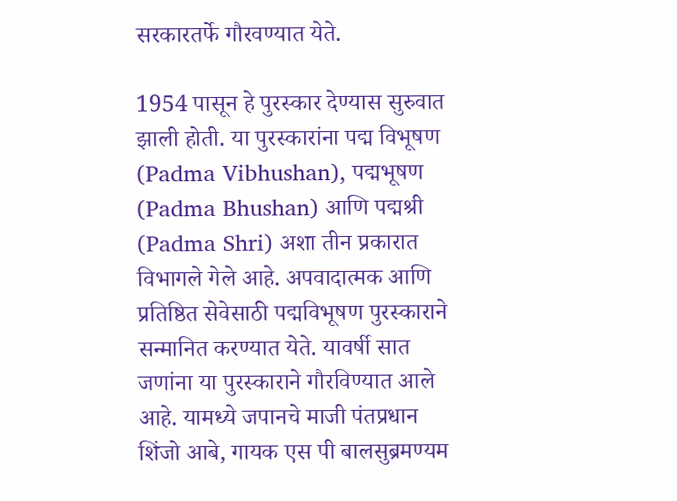सरकारतर्फे गौरवण्यात येते.

1954 पासून हे पुरस्कार देण्यास सुरुवात झाली होती. या पुरस्कारांना पद्म विभूषण (Padma Vibhushan), पद्मभूषण (Padma Bhushan) आणि पद्मश्री (Padma Shri) अशा तीन प्रकारात विभागले गेले आहे. अपवादात्मक आणि प्रतिष्ठित सेवेसाठी पद्मविभूषण पुरस्काराने सन्मानित करण्यात येते. यावर्षी सात जणांना या पुरस्काराने गौरविण्यात आले आहे. यामध्ये जपानचे माजी पंतप्रधान शिंजो आबे, गायक एस पी बालसुब्रमण्यम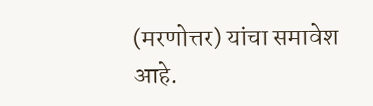(मरणोत्तर) यांचा समावेश आहे.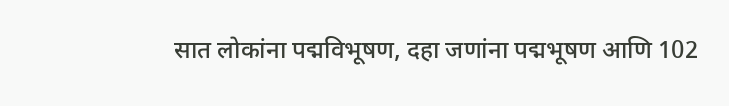सात लोकांना पद्मविभूषण, दहा जणांना पद्मभूषण आणि 102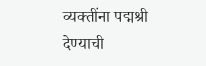व्यक्तींना पद्मश्री देण्याची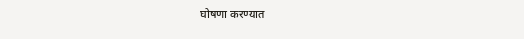घोषणा करण्यात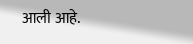आली आहे.